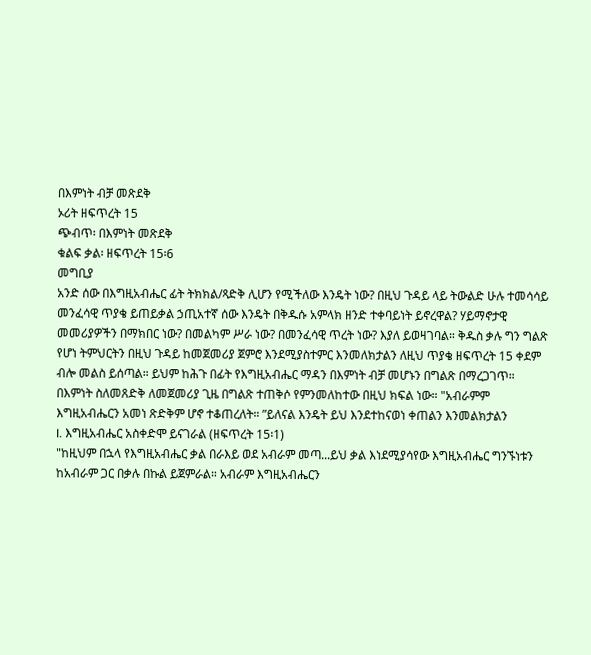በእምነት ብቻ መጽደቅ
ኦሪት ዘፍጥረት 15
ጭብጥ፡ በእምነት መጽደቅ
ቁልፍ ቃል፡ ዘፍጥረት 15፡6
መግቢያ
አንድ ሰው በእግዚአብሔር ፊት ትክክል/ጻድቅ ሊሆን የሚችለው እንዴት ነው? በዚህ ጉዳይ ላይ ትውልድ ሁሉ ተመሳሳይ መንፈሳዊ ጥያቄ ይጠይቃል ኃጢአተኛ ሰው እንዴት በቅዱሱ አምላክ ዘንድ ተቀባይነት ይኖረዋል? ሃይማኖታዊ መመሪያዎችን በማክበር ነው? በመልካም ሥራ ነው? በመንፈሳዊ ጥረት ነው? እያለ ይወዛገባል። ቅዱስ ቃሉ ግን ግልጽ የሆነ ትምህርትን በዚህ ጉዳይ ከመጀመሪያ ጀምሮ እንደሚያስተምር እንመለክታልን ለዚህ ጥያቄ ዘፍጥረት 15 ቀደም ብሎ መልስ ይሰጣል። ይህም ከሕጉ በፊት የእግዚአብሔር ማዳን በእምነት ብቻ መሆኑን በግልጽ በማረጋገጥ። በእምነት ስለመጸድቅ ለመጀመሪያ ጊዜ በግልጽ ተጠቅሶ የምንመለከተው በዚህ ክፍል ነው። "አብራምም እግዚአብሔርን አመነ ጽድቅም ሆኖ ተቆጠረለት። ”ይለናል እንዴት ይህ እንደተከናወነ ቀጠልን እንመልክታልን
I. እግዚአብሔር አስቀድሞ ይናገራል (ዘፍጥረት 15፡1)
"ከዚህም በኋላ የእግዚአብሔር ቃል በራእይ ወደ አብራም መጣ...ይህ ቃል እነደሚያሳየው እግዚአብሔር ግንኙነቱን ከአብራም ጋር በቃሉ በኩል ይጀምራል። አብራም እግዚአብሔርን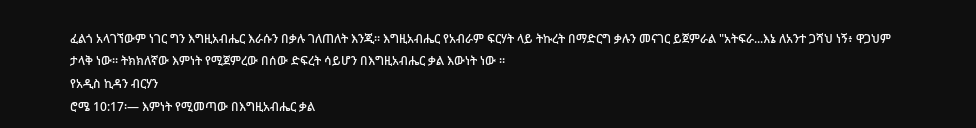ፈልጎ አላገኘውም ነገር ግን እግዚአብሔር እራሱን በቃሉ ገለጠለት እንጂ። እግዚአብሔር የአብራም ፍርሃት ላይ ትኩረት በማድርግ ቃሉን መናገር ይጀምራል "አትፍራ...እኔ ለአንተ ጋሻህ ነኝ፥ ዋጋህም ታላቅ ነው። ትክክለኛው እምነት የሚጀምረው በሰው ድፍረት ሳይሆን በእግዚአብሔር ቃል እውነት ነው ።
የአዲስ ኪዳን ብርሃን
ሮሜ 10:17፡— እምነት የሚመጣው በእግዚአብሔር ቃል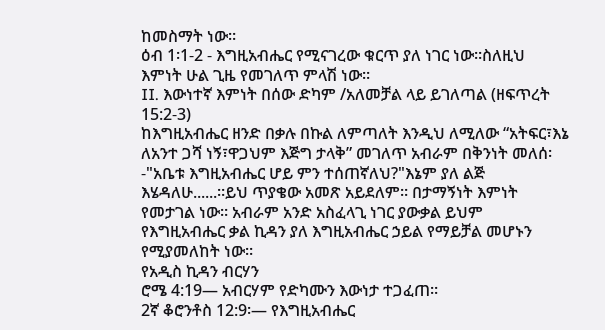ከመስማት ነው።
ዕብ 1፡1-2 - እግዚአብሔር የሚናገረው ቁርጥ ያለ ነገር ነው።ስለዚህ እምነት ሁል ጊዜ የመገለጥ ምላሽ ነው።
II. እውነተኛ እምነት በሰው ድካም /አለመቻል ላይ ይገለጣል (ዘፍጥረት 15:2-3)
ከእግዚአብሔር ዘንድ በቃሉ በኩል ለምጣለት እንዲህ ለሚለው “አትፍር፣እኔ ለአንተ ጋሻ ነኝ፣ዋጋህም እጅግ ታላቅ” መገለጥ አብራም በቅንነት መለሰ፡-"አቤቱ እግዚአብሔር ሆይ ምን ተሰጠኛለህ?"እኔም ያለ ልጅ እሄዳለሁ......።ይህ ጥያቄው አመጽ አይደለም። በታማኝነት እምነት የመታገል ነው። አብራም አንድ አስፈላጊ ነገር ያውቃል ይህም የእግዚአብሔር ቃል ኪዳን ያለ እግዚአብሔር ኃይል የማይቻል መሆኑን የሚያመለከት ነው።
የአዲስ ኪዳን ብርሃን
ሮሜ 4:19— አብርሃም የድካሙን እውነታ ተጋፈጠ።
2ኛ ቆሮንቶስ 12:9፡— የእግዚአብሔር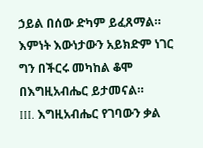ኃይል በሰው ድካም ይፈጸማል። እምነት እውነታውን አይክድም ነገር ግን በችርሩ መካከል ቆሞ በእግዚአብሔር ይታመናል።
III. እግዚአብሔር የገባውን ቃል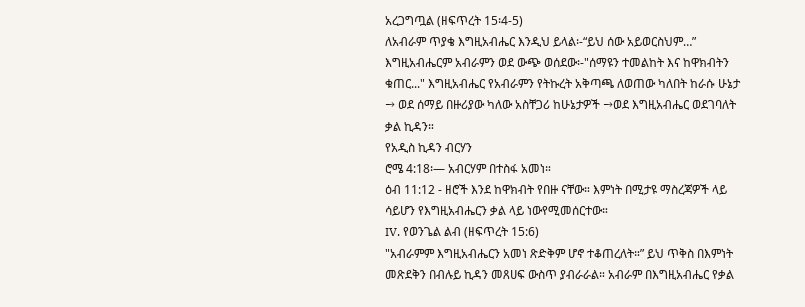አረጋግጧል (ዘፍጥረት 15፡4-5)
ለአብራም ጥያቄ እግዚአብሔር እንዲህ ይላል፡-“ይህ ሰው አይወርስህም…” እግዚአብሔርም አብራምን ወደ ውጭ ወሰደው፡-"ሰማዩን ተመልከት እና ከዋክብትን ቁጠር..." እግዚአብሔር የአብራምን የትኩረት አቅጣጫ ለወጠው ካለበት ከራሱ ሁኔታ → ወደ ሰማይ በዙሪያው ካለው አስቸጋሪ ከሁኔታዎች →ወደ እግዚአብሔር ወደገባለት ቃል ኪዳን።
የአዲስ ኪዳን ብርሃን
ሮሜ 4:18፡— አብርሃም በተስፋ አመነ።
ዕብ 11:12 - ዘሮች እንደ ከዋክብት የበዙ ናቸው። እምነት በሚታዩ ማስረጃዎች ላይ ሳይሆን የእግዚአብሔርን ቃል ላይ ነውየሚመሰርተው።
IV. የወንጌል ልብ (ዘፍጥረት 15:6)
"አብራምም እግዚአብሔርን አመነ ጽድቅም ሆኖ ተቆጠረለት።” ይህ ጥቅስ በእምነት መጽደቅን በብሉይ ኪዳን መጸሀፍ ውስጥ ያብራራል። አብራም በእግዚአብሔር የቃል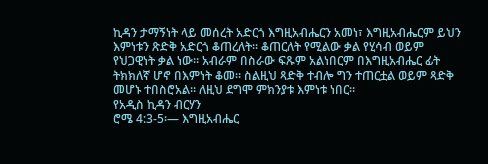ኪዳን ታማኝነት ላይ መሰረት አድርጎ እግዚአብሔርን አመነ፣ እግዚአብሔርም ይህን እምነቱን ጽድቅ አድርጎ ቆጠረለት። ቆጠርለት የሚልው ቃል የሂሳብ ወይም የህጋዊነት ቃል ነው። አብራም በስራው ፍጹም አልነበርም በእግዚአብሔር ፊት ትክክለኛ ሆኖ በእምነት ቆመ። ስልዚህ ጻድቅ ተብሎ ግን ተጠርቷል ወይም ጻድቅ መሆኑ ተበስሮአል። ለዚህ ደግሞ ምክንያቱ እምነቱ ነበር።
የአዲስ ኪዳን ብርሃን
ሮሜ 4:3-5፡— እግዚአብሔር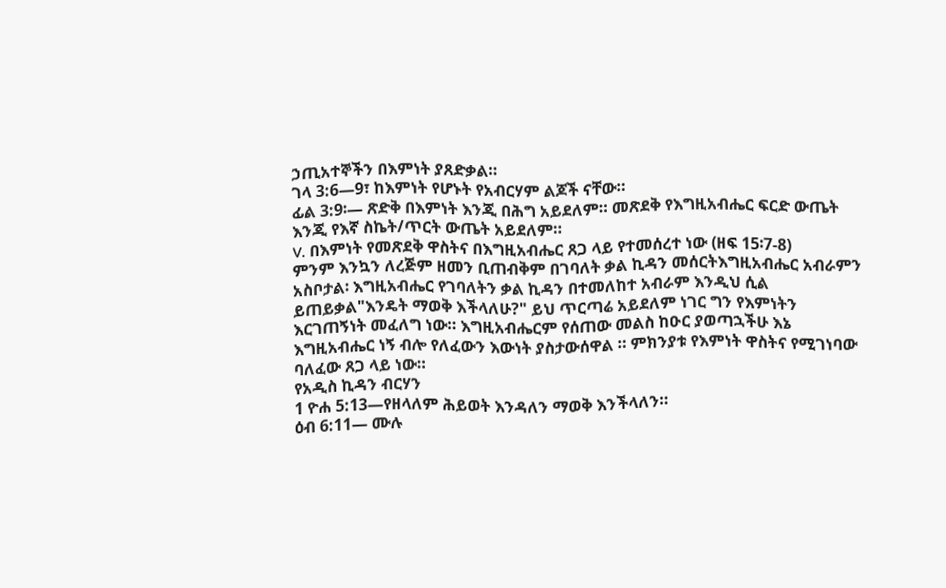ኃጢአተኞችን በእምነት ያጸድቃል።
ገላ 3:6—9፣ ከእምነት የሆኑት የአብርሃም ልጆች ናቸው።
ፊል 3:9፡— ጽድቅ በእምነት እንጂ በሕግ አይደለም። መጽደቅ የእግዚአብሔር ፍርድ ውጤት እንጂ የእኛ ስኬት/ጥርት ውጤት አይደለም።
V. በእምነት የመጽደቅ ዋስትና በእግዚአብሔር ጸጋ ላይ የተመሰረተ ነው (ዘፍ 15፡7-8)
ምንም እንኳን ለረጅም ዘመን ቢጠብቅም በገባለት ቃል ኪዳን መሰርትእግዚአብሔር አብራምን አስቦታል፡ እግዚአብሔር የገባለትን ቃል ኪዳን በተመለከተ አብራም እንዲህ ሲል ይጠይቃል"እንዴት ማወቅ እችላለሁ?" ይህ ጥርጣሬ አይደለም ነገር ግን የእምነትን እርገጠኝነት መፈለግ ነው። እግዚአብሔርም የሰጠው መልስ ከዑር ያወጣኋችሁ እኔ እግዚአብሔር ነኝ ብሎ የለፈውን እውነት ያስታውሰዋል ። ምክንያቱ የእምነት ዋስትና የሚገነባው ባለፈው ጸጋ ላይ ነው።
የአዲስ ኪዳን ብርሃን
1 ዮሐ 5:13—የዘላለም ሕይወት እንዳለን ማወቅ እንችላለን።
ዕብ 6:11— ሙሉ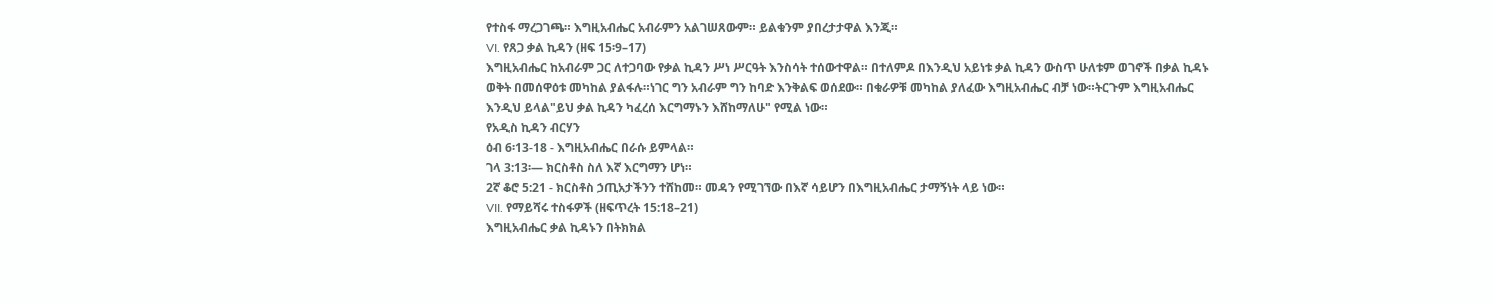የተስፋ ማረጋገጫ። እግዚአብሔር አብራምን አልገሠጸውም። ይልቁንም ያበረታታዋል እንጂ።
VI. የጸጋ ቃል ኪዳን (ዘፍ 15፡9–17)
እግዚአብሔር ከአብራም ጋር ለተጋባው የቃል ኪዳን ሥነ ሥርዓት እንስሳት ተሰውተዋል። በተለምዶ በእንዲህ አይነቱ ቃል ኪዳን ውስጥ ሁለቱም ወገኖች በቃል ኪዳኑ ወቅት በመሰዋዕቱ መካከል ያልፋሉ።ነገር ግን አብራም ግን ከባድ እንቅልፍ ወሰደው። በቁራዎቹ መካከል ያለፈው እግዚአብሔር ብቻ ነው።ትርጉም እግዚአብሔር እንዲህ ይላል"ይህ ቃል ኪዳን ካፈረሰ እርግማኑን እሸከማለሁ" የሚል ነው።
የአዲስ ኪዳን ብርሃን
ዕብ 6፡13-18 - እግዚአብሔር በራሱ ይምላል።
ገላ 3:13፡— ክርስቶስ ስለ እኛ እርግማን ሆነ።
2ኛ ቆሮ 5:21 - ክርስቶስ ኃጢአታችንን ተሸከመ። መዳን የሚገኘው በእኛ ሳይሆን በእግዚአብሔር ታማኝነት ላይ ነው።
VII. የማይሻሩ ተስፋዎች (ዘፍጥረት 15:18–21)
እግዚአብሔር ቃል ኪዳኑን በትክክል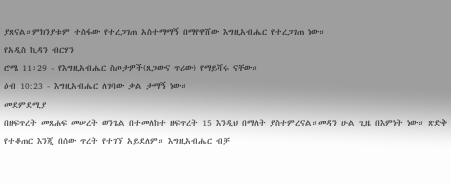ያጸናል።ምክንያቱም ተስፋው የተረጋገጠ አስተማማኝ በማየዋሸው እግዚአብሔር የተረጋገጠ ነው።
የአዲስ ኪዳን ብርሃን
ሮሜ 11፡29 - የእግዚአብሔር ስጦታዎች(ጸጋውና ጥሪው) የማይሻሩ ናቸው።
ዕብ 10:23 - እግዚአብሔር ለገባው ቃል ታማኝ ነው።
መደምደሚያ
በዘፍጥረት መጸሐፍ መሠረት ወንጌል በተመለከተ ዘፍጥረት 15 እንዲህ በማለት ያስተምረናል።መዳን ሁል ጊዜ በእምነት ነው። ጽድቅ የተቆጠር እንጂ በሰው ጥረት የተገኘ አይደለም። እግዚአብሔር ብቻ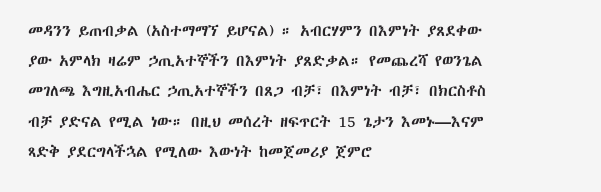መዳንን ይጠብቃል (አስተማማኘ ይሆናል) ። አብርሃምን በእምነት ያጸደቀው ያው አምላክ ዛሬም ኃጢአተኞችን በእምነት ያጸድቃል። የመጨረሻ የወንጌል መገለጫ እግዚአብሔር ኃጢአተኞችን በጸጋ ብቻ፣ በእምነት ብቻ፣ በክርስቶስ ብቻ ያድናል የሚል ነው። በዚህ መሰረት ዘፍጥርት 15 ጌታን እመኑ—እናም ጻድቅ ያደርግላችኋል የሚለው እውነት ከመጀመሪያ ጀምሮ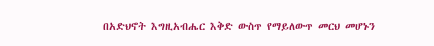በአድህኖት እግዚአብሔር እቅድ ውስጥ የማይለውጥ መርህ መሆኑን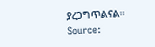ያረጋግጥልናል።
Source: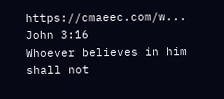https://cmaeec.com/w...
John 3:16
Whoever believes in him shall not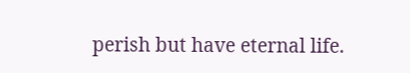perish but have eternal life.